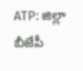ATP: జిల్లా బీజేపీ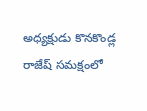అధ్యక్షుడు కొనకొండ్ల రాజేష్ సమక్షంలో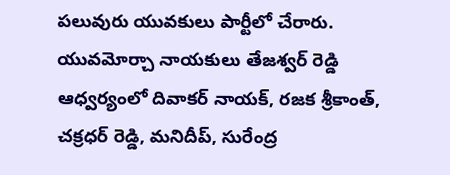పలువురు యువకులు పార్టీలో చేరారు. యువమోర్చా నాయకులు తేజశ్వర్ రెడ్డి ఆధ్వర్యంలో దివాకర్ నాయక్, రజక శ్రీకాంత్, చక్రధర్ రెడ్డి, మనిదీప్, సురేంద్ర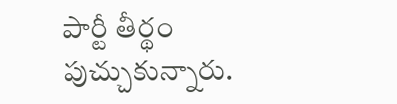పార్టీ తీర్థం పుచ్చుకున్నారు.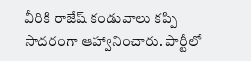వీరికి రాజేష్ కండువాలు కప్పి సాదరంగా ఆహ్వానించారు. పార్టీలో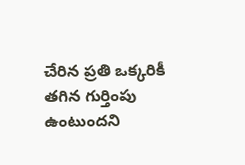చేరిన ప్రతి ఒక్కరికీ తగిన గుర్తింపు ఉంటుందని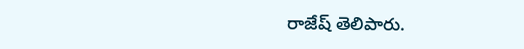రాజేష్ తెలిపారు.